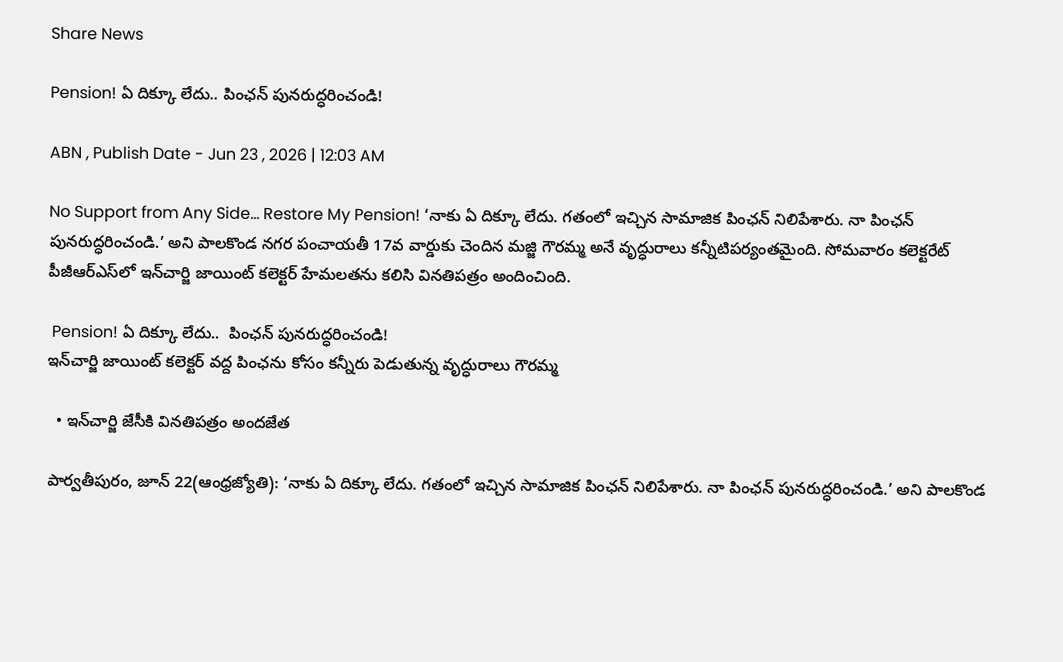Share News

Pension! ఏ దిక్కూ లేదు.. పింఛన్‌ పునరుద్ధరించండి!

ABN , Publish Date - Jun 23 , 2026 | 12:03 AM

No Support from Any Side... Restore My Pension! ‘నాకు ఏ దిక్కూ లేదు. గతంలో ఇచ్చిన సామాజిక పింఛన్‌ నిలిపేశారు. నా పింఛన్‌ పునరుద్ధరించండి.’ అని పాలకొండ నగర పంచాయతీ 17వ వార్డుకు చెందిన మజ్జి గౌరమ్మ అనే వృద్ధురాలు కన్నీటిపర్యంతమైంది. సోమవారం కలెక్టరేట్‌ పీజీఆర్‌ఎస్‌లో ఇన్‌చార్జి జాయింట్‌ కలెక్టర్‌ హేమలతను కలిసి వినతిపత్రం అందించింది.

 Pension! ఏ దిక్కూ లేదు..  పింఛన్‌ పునరుద్ధరించండి!
ఇన్‌చార్జి జాయింట్‌ కలెక్టర్‌ వద్ద పింఛను కోసం కన్నీరు పెడుతున్న వృద్ధురాలు గౌరమ్మ

  • ఇన్‌చార్జి జేసీకి వినతిపత్రం అందజేత

పార్వతీపురం, జూన్‌ 22(ఆంధ్రజ్యోతి): ‘నాకు ఏ దిక్కూ లేదు. గతంలో ఇచ్చిన సామాజిక పింఛన్‌ నిలిపేశారు. నా పింఛన్‌ పునరుద్ధరించండి.’ అని పాలకొండ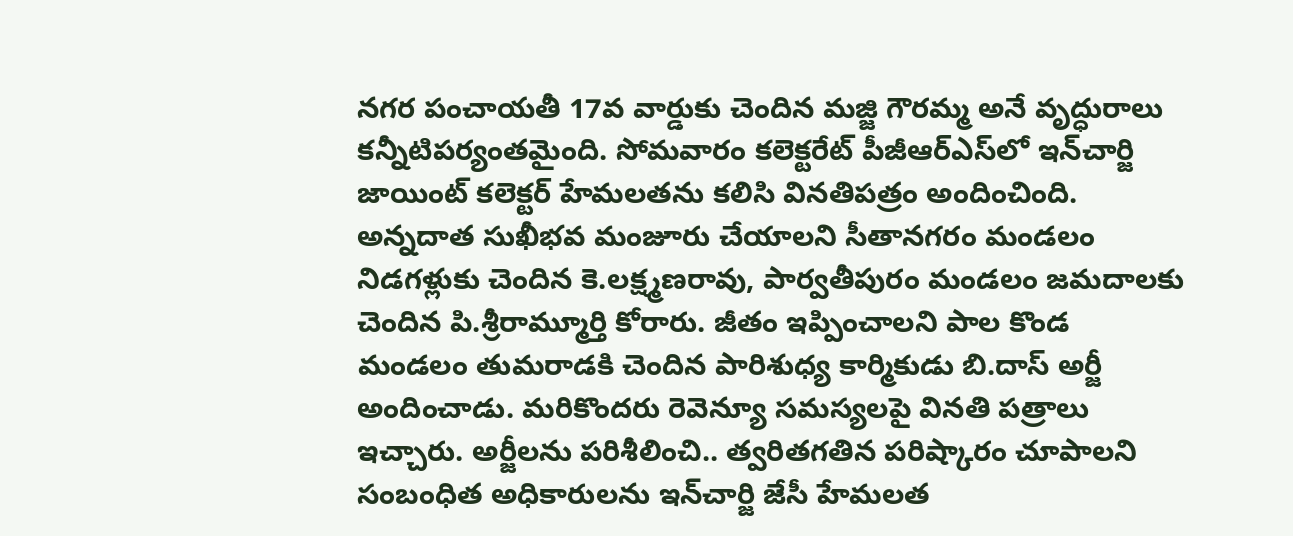నగర పంచాయతీ 17వ వార్డుకు చెందిన మజ్జి గౌరమ్మ అనే వృద్ధురాలు కన్నీటిపర్యంతమైంది. సోమవారం కలెక్టరేట్‌ పీజీఆర్‌ఎస్‌లో ఇన్‌చార్జి జాయింట్‌ కలెక్టర్‌ హేమలతను కలిసి వినతిపత్రం అందించింది. అన్నదాత సుఖీభవ మంజూరు చేయాలని సీతానగరం మండలం నిడగళ్లుకు చెందిన కె.లక్ష్మణరావు, పార్వతీపురం మండలం జమదాలకు చెందిన పి.శ్రీరామ్మూర్తి కోరారు. జీతం ఇప్పించాలని పాల కొండ మండలం తుమరాడకి చెందిన పారిశుధ్య కార్మికుడు బి.దాస్‌ అర్జీ అందించాడు. మరికొందరు రెవెన్యూ సమస్యలపై వినతి పత్రాలు ఇచ్చారు. అర్జీలను పరిశీలించి.. త్వరితగతిన పరిష్కారం చూపాలని సంబంధిత అధికారులను ఇన్‌చార్జి జేసీ హేమలత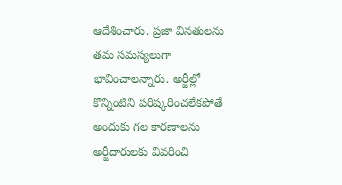ఆదేశించారు. ప్రజా వినతులను తమ సమస్యలుగా భావించాలన్నారు. అర్జీల్లో కొన్నింటిని పరిష్కరించలేకపోతే అందుకు గల కారణాలను అర్జీదారులకు వివరించి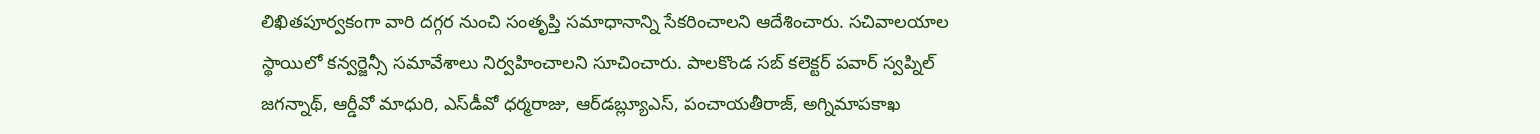లిఖితపూర్వకంగా వారి దగ్గర నుంచి సంతృప్తి సమాధానాన్ని సేకరించాలని ఆదేశించారు. సచివాలయాల స్థాయిలో కన్వర్జెన్సీ సమావేశాలు నిర్వహించాలని సూచించారు. పాలకొండ సబ్‌ కలెక్టర్‌ పవార్‌ స్వప్నిల్‌ జగన్నాథ్‌, ఆర్డీవో మాధురి, ఎస్‌డీవో ధర్మరాజు, ఆర్‌డబ్ల్యూఎస్‌, పంచాయతీరాజ్‌, అగ్నిమాపకాఖ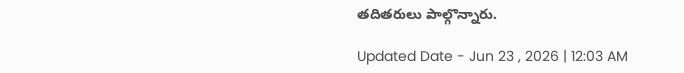తదితరులు పాల్గొన్నారు.

Updated Date - Jun 23 , 2026 | 12:03 AM